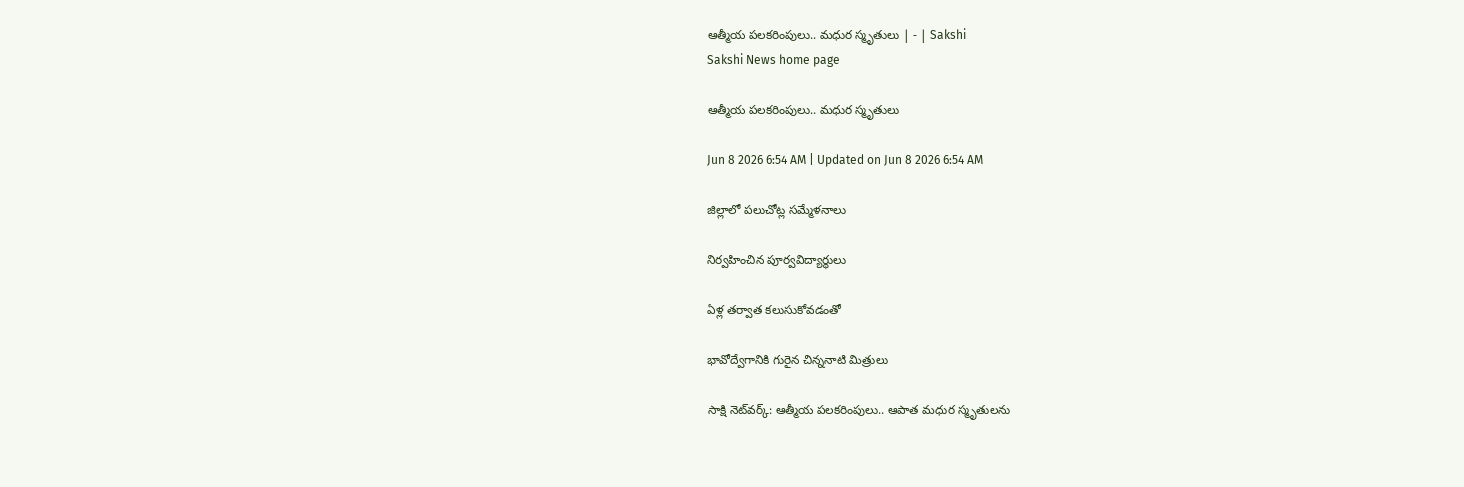ఆత్మీయ పలకరింపులు.. మధుర స్మృతులు | - | Sakshi
Sakshi News home page

ఆత్మీయ పలకరింపులు.. మధుర స్మృతులు

Jun 8 2026 6:54 AM | Updated on Jun 8 2026 6:54 AM

జిల్లాలో పలుచోట్ల సమ్మేళనాలు

నిర్వహించిన పూర్వవిద్యార్థులు

ఏళ్ల తర్వాత కలుసుకోవడంతో

భావోద్వేగానికి గురైన చిన్ననాటి మిత్రులు

సాక్షి నెట్‌వర్క్‌: ఆత్మీయ పలకరింపులు.. ఆపాత మధుర స్మృతులను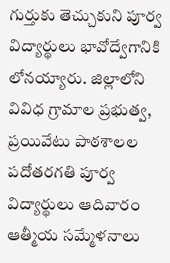గుర్తుకు తెచ్చుకుని పూర్వ విద్యార్థులు భావోద్వేగానికి లోనయ్యారు. జిల్లాలోని వివిధ గ్రామాల ప్రభుత్వ, ప్రయివేటు పాఠశాలల పదోతరగతి పూర్వ విద్యార్థులు ఆదివారం ఆత్మీయ సమ్మేళనాలు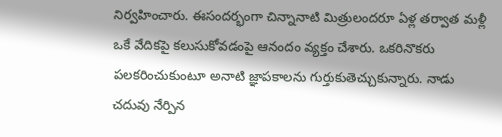నిర్వహించారు. ఈసందర్భంగా చిన్నానాటి మిత్రులందరూ ఏళ్ల తర్వాత మళ్లీ ఒకే వేదికపై కలుసుకోవడంపై ఆనందం వ్యక్తం చేశారు. ఒకరినొకరు పలకరించుకుంటూ అనాటి జ్ఞాపకాలను గుర్తుకుతెచ్చుకున్నారు. నాడు చదువు నేర్పిన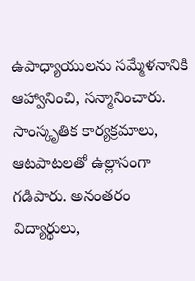ఉపాధ్యాయులను సమ్మేళనానికి ఆహ్వానించి, సన్మానించారు. సాంస్కృతిక కార్యక్రమాలు, ఆటపాటలతో ఉల్లాసంగా గడిపారు. అనంతరం విద్యార్థులు,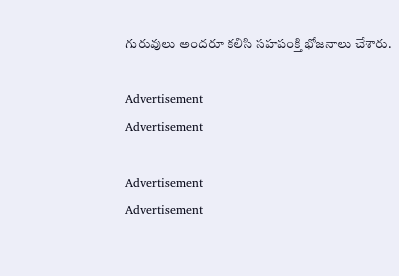గురువులు అందరూ కలిసి సహపంక్తి భోజనాలు చేశారు.

Advertisement
Advertisement

Advertisement
Advertisement